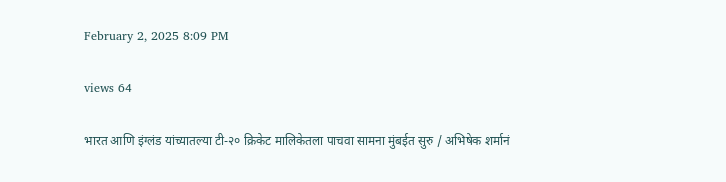February 2, 2025 8:09 PM

views 64

भारत आणि इंग्लंड यांच्यातल्या टी-२० क्रिकेट मालिकेतला पाचवा सामना मुंबईत सुरु / अभिषेक शर्मानं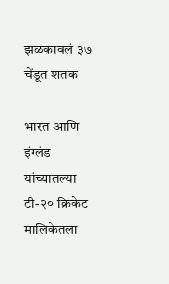झळकावलं ३७ चेंडूत शतक

भारत आणि इंग्लंड यांच्यातल्या टी-२० क्रिकेट मालिकेतला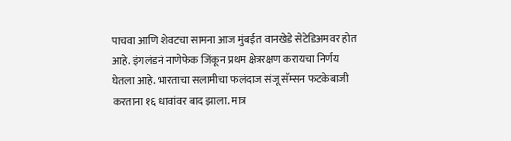पाचवा आणि शेवटचा सामना आज मुंबईत वानखेडे सेटेडिअमवर होत आहे. इंगलंडनं नाणेफेक जिंकून प्रथम क्षेत्ररक्षण करायचा निर्णय घेतला आहे. भारताचा सलामीचा फलंदाज संजू सॅम्सन फटकेबाजी करताना १६ धावांवर बाद झाला. मात्र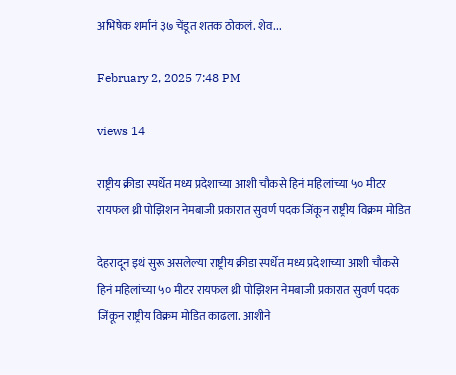अभिषेक शर्मानं ३७ चेंडूत शतक ठोकलं. शेव...

February 2, 2025 7:48 PM

views 14

राष्ट्रीय क्रीडा स्पर्धेत मध्य प्रदेशाच्या आशी चौकसे हिनं महिलांच्या ५० मीटर रायफल थ्री पोझिशन नेमबाजी प्रकारात सुवर्ण पदक जिंकून राष्ट्रीय विक्रम मोडित

देहरादून इथं सुरू असलेल्या राष्ट्रीय क्रीडा स्पर्धेत मध्य प्रदेशाच्या आशी चौकसे हिनं महिलांच्या ५० मीटर रायफल थ्री पोझिशन नेमबाजी प्रकारात सुवर्ण पदक जिंकून राष्ट्रीय विक्रम मोडित काढला. आशीने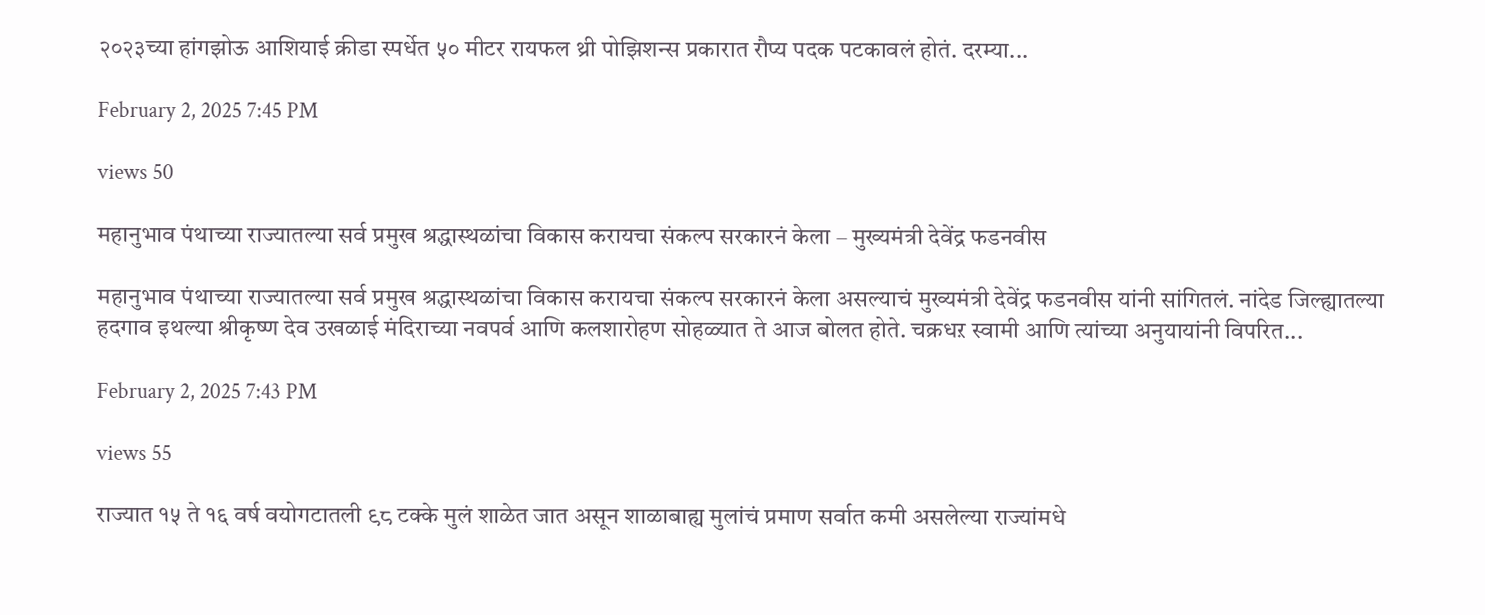२०२३च्या हांगझोऊ आशियाई क्रीडा स्पर्धेत ५० मीटर रायफल थ्री पोझिशन्स प्रकारात रौप्य पदक पटकावलं होतं. दरम्या...

February 2, 2025 7:45 PM

views 50

महानुभाव पंथाच्या राज्यातल्या सर्व प्रमुख श्रद्धास्थळांचा विकास करायचा संकल्प सरकारनं केला – मुख्यमंत्री देवेंद्र फडनवीस

महानुभाव पंथाच्या राज्यातल्या सर्व प्रमुख श्रद्धास्थळांचा विकास करायचा संकल्प सरकारनं केला असल्याचं मुख्यमंत्री देवेंद्र फडनवीस यांनी सांगितलं. नांदेड जिल्ह्यातल्या हदगाव इथल्या श्रीकृष्ण देव उखळाई मंदिराच्या नवपर्व आणि कलशारोहण सोहळ्यात ते आज बोलत होते. चक्रधऱ स्वामी आणि त्यांच्या अनुयायांनी विपरित...

February 2, 2025 7:43 PM

views 55

राज्यात १५ ते १६ वर्ष वयोगटातली ९८ टक्के मुलं शाळेत जात असून शाळाबाह्य मुलांचं प्रमाण सर्वात कमी असलेल्या राज्यांमधे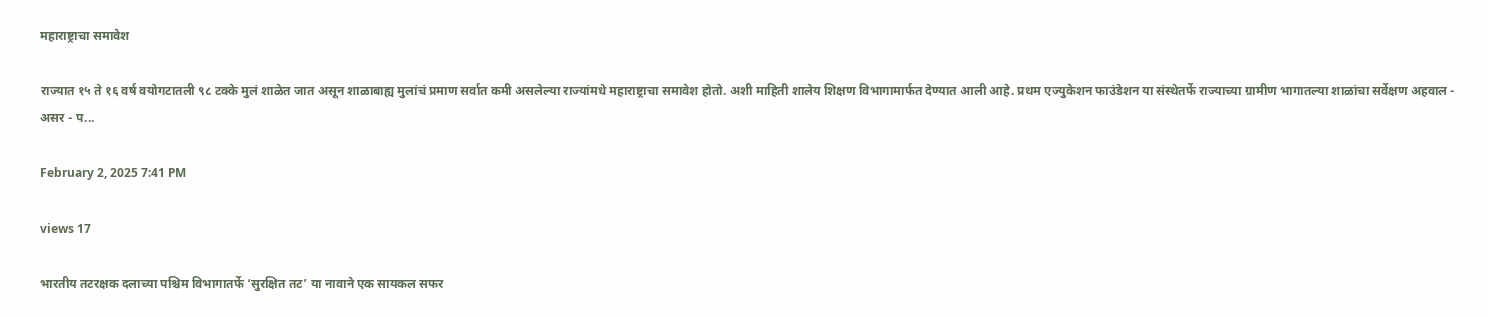महाराष्ट्राचा समावेश

राज्यात १५ ते १६ वर्ष वयोगटातली ९८ टक्के मुलं शाळेत जात असून शाळाबाह्य मुलांचं प्रमाण सर्वात कमी असलेल्या राज्यांमधे महाराष्ट्राचा समावेश होतो. अशी माहिती शालेय शिक्षण विभागामार्फत देण्यात आली आहे. प्रथम एज्युकेशन फाउंडेशन या संस्थेतर्फे राज्याच्या ग्रामीण भागातल्या शाळांचा सर्वेक्षण अहवाल - असर - प...

February 2, 2025 7:41 PM

views 17

भारतीय तटरक्षक दलाच्या पश्चिम विभागातर्फे ‘सुरक्षित तट’ या नावाने एक सायकल सफर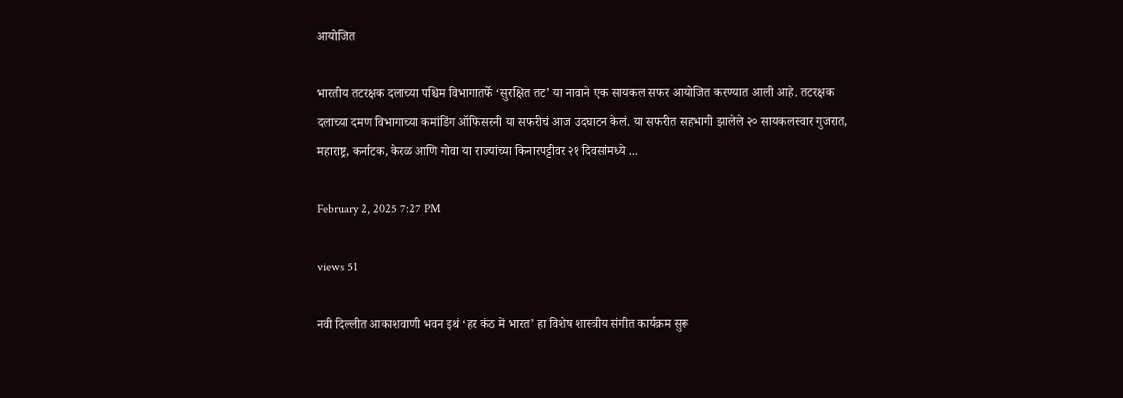आयोजित

भारतीय तटरक्षक दलाच्या पश्चिम विभागातर्फे ‘सुरक्षित तट’ या नावाने एक सायकल सफर आयोजित करण्यात आली आहे. तटरक्षक दलाच्या दमण विभागाच्या कमांडिंग ऑफिसरनी या सफरीचं आज उदघाटन केलं. या सफरीत सहभागी झालेले २० सायकलस्वार गुजरात, महाराष्ट्र, कर्नाटक, केरळ आणि गोवा या राज्यांच्या किनारपट्टीवर २१ दिवसांमध्ये ...

February 2, 2025 7:27 PM

views 51

नवी दिल्लीत आकाशवाणी भवन इथं ‘हर कंठ में भारत’ हा विशेष शास्त्रीय संगीत कार्यक्रम सुरू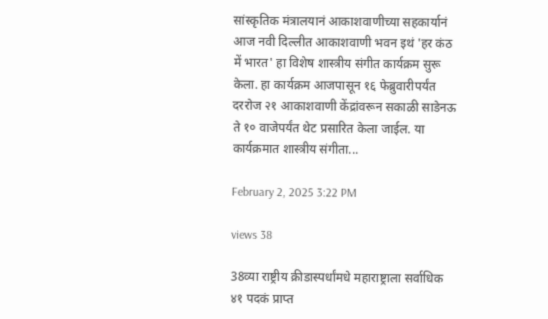सांस्कृतिक मंत्रालयानं आकाशवाणीच्या सहकार्यानं आज नवी दिल्लीत आकाशवाणी भवन इथं 'हर कंठ में भारत' हा विशेष शास्त्रीय संगीत कार्यक्रम सुरू केला. हा कार्यक्रम आजपासून १६ फेब्रुवारीपर्यंत दररोज २१ आकाशवाणी केंद्रांवरून सकाळी साडेनऊ ते १० वाजेपर्यंत थेट प्रसारित केला जाईल. या कार्यक्रमात शास्त्रीय संगीता...

February 2, 2025 3:22 PM

views 38

38व्या राष्ट्रीय क्रीडास्पर्धांमधे महाराष्ट्राला सर्वाधिक ४१ पदकं प्राप्त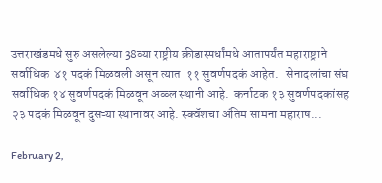उत्तराखंडमधे सुरु असलेल्या 38व्या राष्ट्रीय क्रीडास्पर्धांमधे आतापर्यंत महाराष्ट्राने सर्वाधिक  ४१ पदकं मिळवली असून त्यात  ११ सुवर्णपदकं आहेत.   सेनादलांचा संघ सर्वाधिक १४ सुवर्णपदकं मिळवून अव्व्ल स्थानी आहे.  कर्नाटक १३ सुवर्णपदकांसह २३ पदकं मिळवून दुसऱ्या स्थानावर आहे. स्क्वॅशचा अंतिम सामना महाराष...

February 2,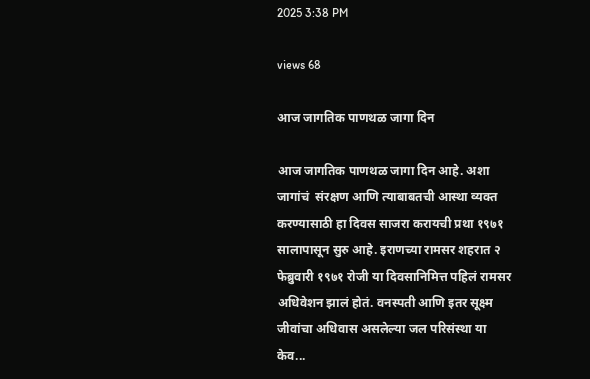2025 3:38 PM

views 68

आज जागतिक पाणथळ जागा दिन

आज जागतिक पाणथळ जागा दिन आहे. अशा जागांचं  संरक्षण आणि त्याबाबतची आस्था व्यक्त करण्यासाठी हा दिवस साजरा करायची प्रथा १९७१ सालापासून सुरु आहे. इराणच्या रामसर शहरात २ फेब्रुवारी १९७१ रोजी या दिवसानिमित्त पहिलं रामसर अधिवेशन झालं होतं. वनस्पती आणि इतर सूक्ष्म जीवांचा अधिवास असलेल्या जल परिसंस्था या केव...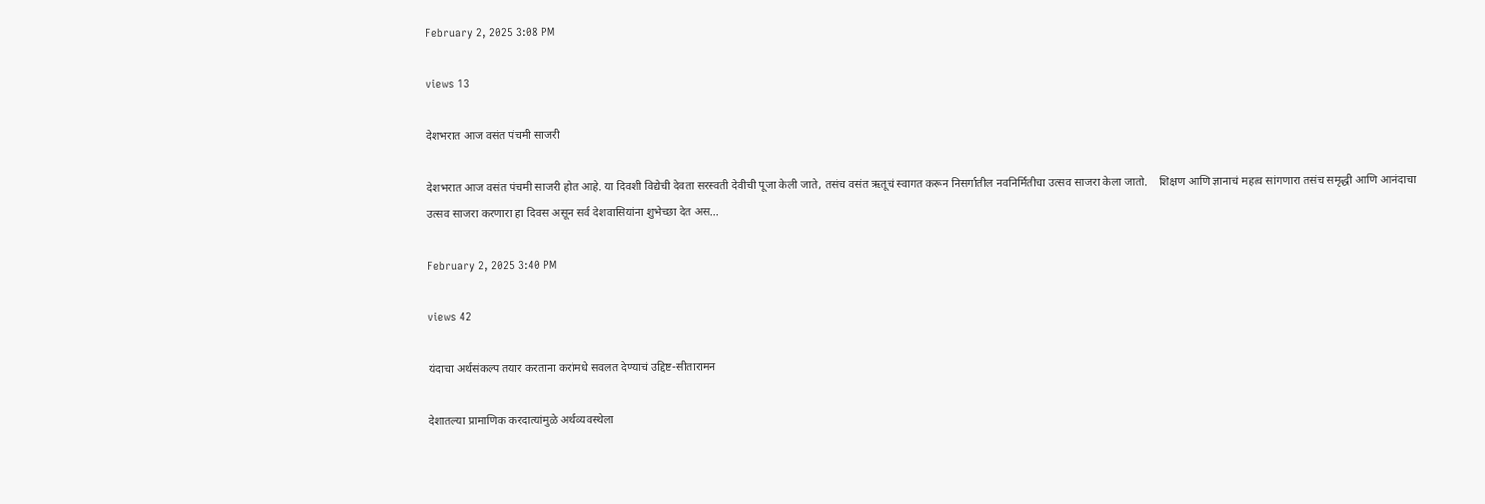February 2, 2025 3:08 PM

views 13

देशभरात आज वसंत पंचमी साजरी

देशभरात आज वसंत पंचमी साजरी होत आहे. या दिवशी विद्येची देवता सरस्वती देवीची पूजा केली जाते, तसंच वसंत ऋतूचं स्वागत करून निसर्गातील नवनिर्मितीचा उत्सव साजरा केला जातो.    शिक्षण आणि ज्ञानाचं महत्व सांगणारा तसंच समृद्धी आणि आनंदाचा उत्सव साजरा करणारा हा दिवस असून सर्व देशवासियांना शुभेच्छा देत अस...

February 2, 2025 3:40 PM

views 42

यंदाचा अर्थसंकल्प तयार करताना करांमधे सवलत देण्याचं उद्दिष्ट-सीतारामन

देशातल्या प्रामाणिक करदात्यांमुळे अर्थव्यवस्थेला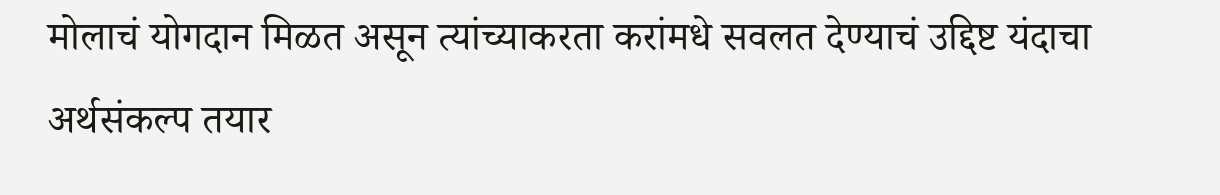मोलाचं योगदान मिळत असून त्यांच्याकरता करांमधे सवलत देण्याचं उद्दिष्ट यंदाचा अर्थसंकल्प तयार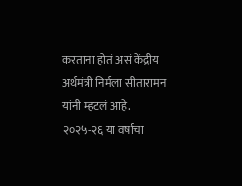करताना होतं असं केंद्रीय अर्थमंत्री निर्मला सीतारामन यांनी म्हटलं आहे. २०२५-२६ या वर्षाचा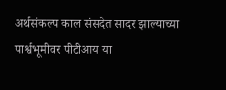अर्थसंकल्प काल संसदेत सादर झाल्याच्या पार्श्वभूमीवर पीटीआय या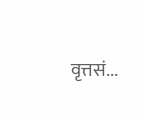वृत्तसं...